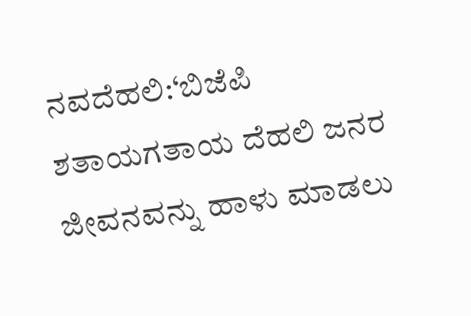ನವದೆಹಲಿ:‘ಬಿಜೆಪಿ ಶತಾಯಗತಾಯ ದೆಹಲಿ ಜನರ ಜೀವನವನ್ನು ಹಾಳು ಮಾಡಲು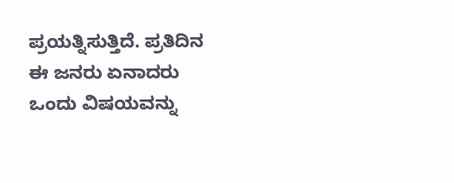ಪ್ರಯತ್ನಿಸುತ್ತಿದೆ. ಪ್ರತಿದಿನ ಈ ಜನರು ಏನಾದರು ಒಂದು ವಿಷಯವನ್ನು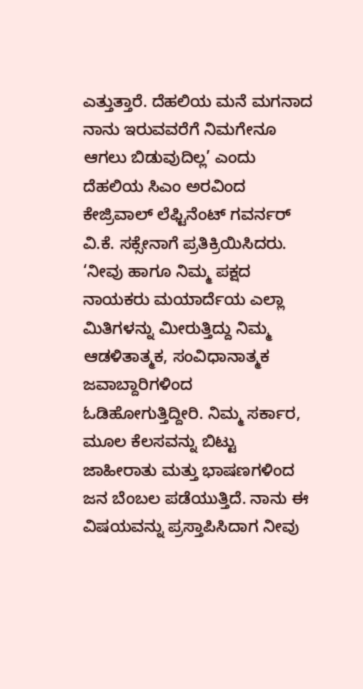ಎತ್ತುತ್ತಾರೆ. ದೆಹಲಿಯ ಮನೆ ಮಗನಾದ ನಾನು ಇರುವವರೆಗೆ ನಿಮಗೇನೂ ಆಗಲು ಬಿಡುವುದಿಲ್ಲ’ ಎಂದು ದೆಹಲಿಯ ಸಿಎಂ ಅರವಿಂದ ಕೇಜ್ರಿವಾಲ್ ಲೆಫ್ಟಿನೆಂಟ್ ಗವರ್ನರ್ ವಿ.ಕೆ. ಸಕ್ಸೇನಾಗೆ ಪ್ರತಿಕ್ರಿಯಿಸಿದರು.
‘ನೀವು ಹಾಗೂ ನಿಮ್ಮ ಪಕ್ಷದ ನಾಯಕರು ಮಯಾರ್ದೆಯ ಎಲ್ಲಾ ಮಿತಿಗಳನ್ನು ಮೀರುತ್ತಿದ್ದು ನಿಮ್ಮ ಆಡಳಿತಾತ್ಮಕ, ಸಂವಿಧಾನಾತ್ಮಕ ಜವಾಬ್ದಾರಿಗಳಿಂದ ಓಡಿಹೋಗುತ್ತಿದ್ದೀರಿ. ನಿಮ್ಮ ಸರ್ಕಾರ, ಮೂಲ ಕೆಲಸವನ್ನು ಬಿಟ್ಟು ಜಾಹೀರಾತು ಮತ್ತು ಭಾಷಣಗಳಿಂದ ಜನ ಬೆಂಬಲ ಪಡೆಯುತ್ತಿದೆ. ನಾನು ಈ ವಿಷಯವನ್ನು ಪ್ರಸ್ತಾಪಿಸಿದಾಗ ನೀವು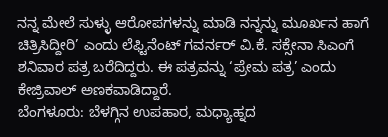ನನ್ನ ಮೇಲೆ ಸುಳ್ಳು ಆರೋಪಗಳನ್ನು ಮಾಡಿ ನನ್ನನ್ನು ಮೂರ್ಖನ ಹಾಗೆ ಚಿತ್ರಿಸಿದ್ದೀರಿ’ ಎಂದು ಲೆಫ್ಟಿನೆಂಟ್ ಗವರ್ನರ್ ವಿ.ಕೆ. ಸಕ್ಸೇನಾ ಸಿಎಂಗೆ ಶನಿವಾರ ಪತ್ರ ಬರೆದಿದ್ದರು. ಈ ಪತ್ರವನ್ನು ‘ಪ್ರೇಮ ಪತ್ರ’ ಎಂದು ಕೇಜ್ರಿವಾಲ್ ಅಣಕವಾಡಿದ್ದಾರೆ.
ಬೆಂಗಳೂರು: ಬೆಳಗ್ಗಿನ ಉಪಹಾರ, ಮಧ್ಯಾಹ್ನದ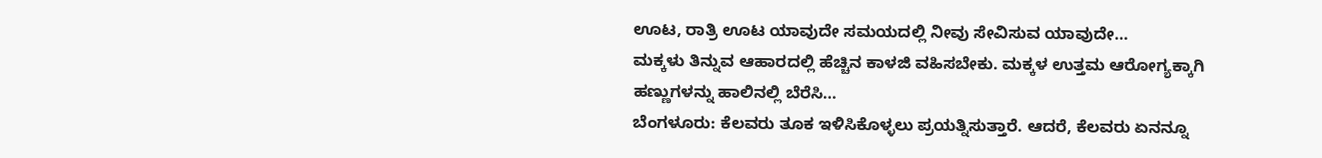ಊಟ, ರಾತ್ರಿ ಊಟ ಯಾವುದೇ ಸಮಯದಲ್ಲಿ ನೀವು ಸೇವಿಸುವ ಯಾವುದೇ…
ಮಕ್ಕಳು ತಿನ್ನುವ ಆಹಾರದಲ್ಲಿ ಹೆಚ್ಚಿನ ಕಾಳಜಿ ವಹಿಸಬೇಕು. ಮಕ್ಕಳ ಉತ್ತಮ ಆರೋಗ್ಯಕ್ಕಾಗಿ ಹಣ್ಣುಗಳನ್ನು ಹಾಲಿನಲ್ಲಿ ಬೆರೆಸಿ…
ಬೆಂಗಳೂರು: ಕೆಲವರು ತೂಕ ಇಳಿಸಿಕೊಳ್ಳಲು ಪ್ರಯತ್ನಿಸುತ್ತಾರೆ. ಆದರೆ, ಕೆಲವರು ಏನನ್ನೂ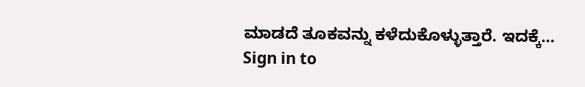ಮಾಡದೆ ತೂಕವನ್ನು ಕಳೆದುಕೊಳ್ಳುತ್ತಾರೆ. ಇದಕ್ಕೆ…
Sign in to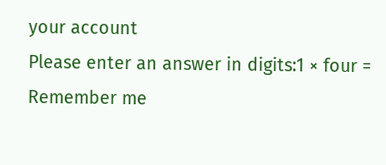your account
Please enter an answer in digits:1 × four =
Remember me